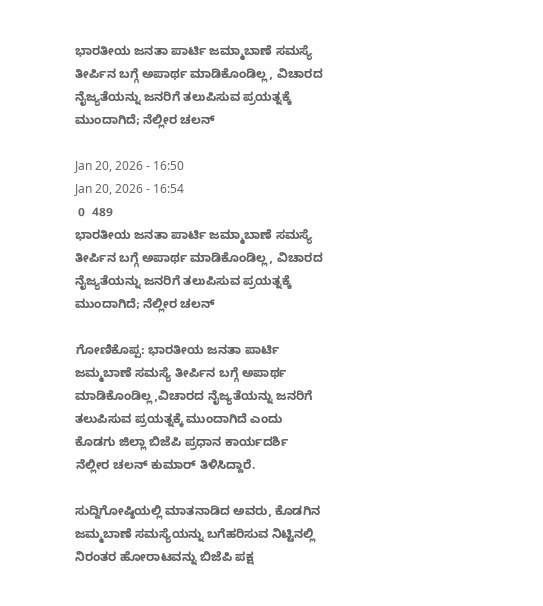ಭಾರತೀಯ ಜನತಾ ಪಾರ್ಟಿ ಜಮ್ಮಾಬಾಣೆ ಸಮಸ್ಯೆ ತೀರ್ಪಿನ ಬಗ್ಗೆ ಅಪಾರ್ಥ ಮಾಡಿಕೊಂಡಿಲ್ಲ, ವಿಚಾರದ ನೈಜ್ಯತೆಯನ್ನು ಜನರಿಗೆ ತಲುಪಿಸುವ ಪ್ರಯತ್ನಕ್ಕೆ ಮುಂದಾಗಿದೆ; ನೆಲ್ಲೀರ ಚಲನ್

Jan 20, 2026 - 16:50
Jan 20, 2026 - 16:54
 0  489
ಭಾರತೀಯ ಜನತಾ ಪಾರ್ಟಿ ಜಮ್ಮಾಬಾಣೆ ಸಮಸ್ಯೆ ತೀರ್ಪಿನ ಬಗ್ಗೆ ಅಪಾರ್ಥ ಮಾಡಿಕೊಂಡಿಲ್ಲ, ವಿಚಾರದ ನೈಜ್ಯತೆಯನ್ನು ಜನರಿಗೆ ತಲುಪಿಸುವ ಪ್ರಯತ್ನಕ್ಕೆ ಮುಂದಾಗಿದೆ; ನೆಲ್ಲೀರ ಚಲನ್

ಗೋಣಿಕೊಪ್ಪ: ಭಾರತೀಯ ಜನತಾ ಪಾರ್ಟಿ ಜಮ್ಮಬಾಣೆ ಸಮಸ್ಯೆ ತೀರ್ಪಿನ ಬಗ್ಗೆ ಅಪಾರ್ಥ ಮಾಡಿಕೊಂಡಿಲ್ಲ,ವಿಚಾರದ ನೈಜ್ಯತೆಯನ್ನು ಜನರಿಗೆ ತಲುಪಿಸುವ ಪ್ರಯತ್ನಕ್ಕೆ ಮುಂದಾಗಿದೆ ಎಂದು ಕೊಡಗು ಜಿಲ್ಲಾ ಬಿಜೆಪಿ ಪ್ರಧಾನ ಕಾರ್ಯದರ್ಶಿ ನೆಲ್ಲೀರ ಚಲನ್ ಕುಮಾರ್ ತಿಳಿಸಿದ್ದಾರೆ.

ಸುದ್ದಿಗೋಷ್ಠಿಯಲ್ಲಿ ಮಾತನಾಡಿದ ಅವರು, ಕೊಡಗಿನ ಜಮ್ಮಬಾಣೆ ಸಮಸ್ಯೆಯನ್ನು ಬಗೆಹರಿಸುವ ನಿಟ್ಟಿನಲ್ಲಿ ನಿರಂತರ ಹೋರಾಟವನ್ನು ಬಿಜೆಪಿ ಪಕ್ಷ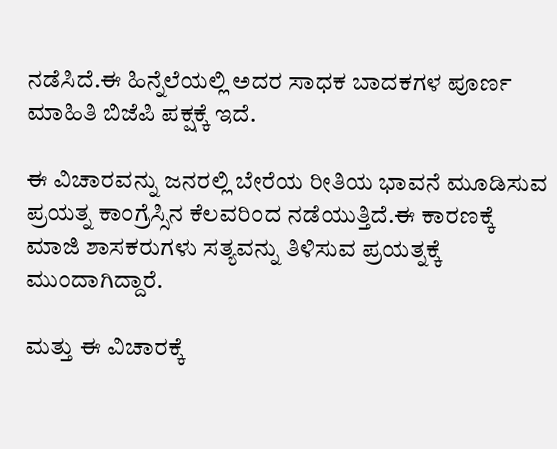ನಡೆಸಿದೆ.ಈ ಹಿನ್ನೆಲೆಯಲ್ಲಿ ಅದರ ಸಾಧಕ ಬಾದಕಗಳ ಪೂರ್ಣ ಮಾಹಿತಿ ಬಿಜೆಪಿ ಪಕ್ಷಕ್ಕೆ ಇದೆ.

ಈ ವಿಚಾರವನ್ನು ಜನರಲ್ಲಿ ಬೇರೆಯ ರೀತಿಯ ಭಾವನೆ ಮೂಡಿಸುವ ಪ್ರಯತ್ನ ಕಾಂಗ್ರೆಸ್ಸಿನ ಕೆಲವರಿಂದ ನಡೆಯುತ್ತಿದೆ.ಈ ಕಾರಣಕ್ಕೆ ಮಾಜಿ ಶಾಸಕರುಗಳು ಸತ್ಯವನ್ನು ತಿಳಿಸುವ ಪ್ರಯತ್ನಕ್ಕೆ ಮುಂದಾಗಿದ್ದಾರೆ.

ಮತ್ತು ಈ ವಿಚಾರಕ್ಕೆ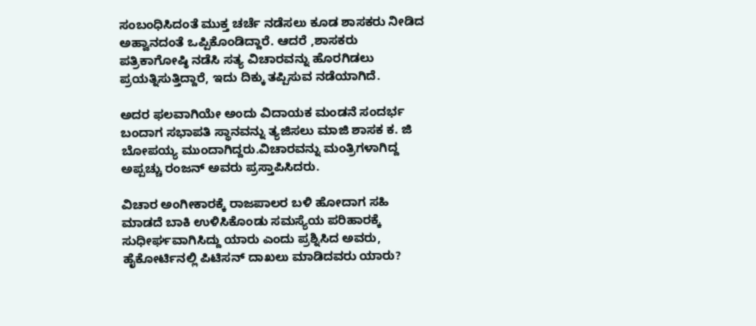ಸಂಬಂಧಿಸಿದಂತೆ ಮುಕ್ತ ಚರ್ಚೆ ನಡೆಸಲು ಕೂಡ ಶಾಸಕರು ನೀಡಿದ ಅಹ್ವಾನದಂತೆ ಒಪ್ಪಿಕೊಂಡಿದ್ದಾರೆ. ಆದರೆ ,ಶಾಸಕರು ಪತ್ರಿಕಾಗೋಷ್ಠಿ ನಡೆಸಿ ಸತ್ಯ ವಿಚಾರವನ್ನು ಹೊರಗಿಡಲು ಪ್ರಯತ್ನಿಸುತ್ತಿದ್ದಾರೆ, ಇದು ದಿಕ್ಕು ತಪ್ಪಿಸುವ ನಡೆಯಾಗಿದೆ.

ಅದರ ಫಲವಾಗಿಯೇ ಅಂದು ವಿದಾಯಕ ಮಂಡನೆ ಸಂದರ್ಭ ಬಂದಾಗ ಸಭಾಪತಿ ಸ್ಥಾನವನ್ನು ತ್ಯಜಿಸಲು ಮಾಜಿ ಶಾಸಕ ಕ. ಜಿ ಬೋಪಯ್ಯ ಮುಂದಾಗಿದ್ದರು.ವಿಚಾರವನ್ನು ಮಂತ್ರಿಗಳಾಗಿದ್ದ ಅಪ್ಪಚ್ಚು ರಂಜನ್ ಅವರು ಪ್ರಸ್ತಾಪಿಸಿದರು.

ವಿಚಾರ ಅಂಗೀಕಾರಕ್ಕೆ ರಾಜಪಾಲರ ಬಳಿ ಹೋದಾಗ ಸಹಿ ಮಾಡದೆ ಬಾಕಿ ಉಳಿಸಿಕೊಂಡು ಸಮಸ್ಯೆಯ ಪರಿಹಾರಕ್ಕೆ ಸುಧೀರ್ಘವಾಗಿಸಿದ್ದು ಯಾರು ಎಂದು ಪ್ರಶ್ನಿಸಿದ ಅವರು, ಹೈಕೋರ್ಟಿನಲ್ಲಿ ಪಿಟಿಸನ್ ದಾಖಲು ಮಾಡಿದವರು ಯಾರು?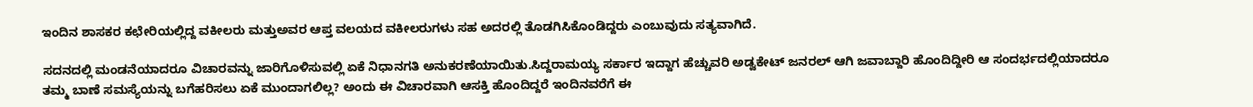ಇಂದಿನ ಶಾಸಕರ ಕಛೇರಿಯಲ್ಲಿದ್ದ ವಕೀಲರು ಮತ್ತುಅವರ ಆಪ್ತ ವಲಯದ ವಕೀಲರುಗಳು ಸಹ ಅದರಲ್ಲಿ ತೊಡಗಿಸಿಕೊಂಡಿದ್ದರು ಎಂಬುವುದು ಸತ್ಯವಾಗಿದೆ.

ಸದನದಲ್ಲಿ ಮಂಡನೆಯಾದರೂ ವಿಚಾರವನ್ನು ಜಾರಿಗೊಳಿಸುವಲ್ಲಿ ಏಕೆ ನಿಧಾನಗತಿ ಅನುಕರಣೆಯಾಯಿತು.ಸಿದ್ದರಾಮಯ್ಯ ಸರ್ಕಾರ ಇದ್ದಾಗ ಹೆಚ್ಚುವರಿ ಅಡ್ವಕೇಟ್ ಜನರಲ್ ಆಗಿ ಜವಾಬ್ದಾರಿ ಹೊಂದಿದ್ದೀರಿ ಆ ಸಂದರ್ಭದಲ್ಲಿಯಾದರೂ ತಮ್ಮ ಬಾಣೆ ಸಮಸ್ಯೆಯನ್ನು ಬಗೆಹರಿಸಲು ಏಕೆ ಮುಂದಾಗಲಿಲ್ಲ? ಅಂದು ಈ ವಿಚಾರವಾಗಿ ಆಸಕ್ತಿ ಹೊಂದಿದ್ದರೆ ಇಂದಿನವರೆಗೆ ಈ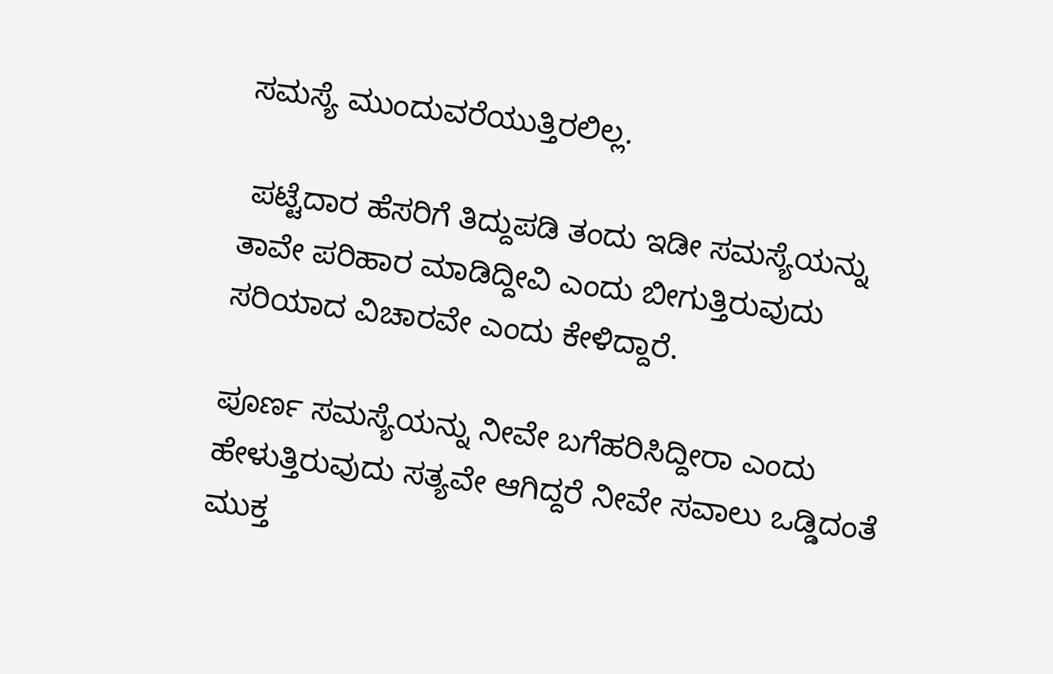ಸಮಸ್ಯೆ ಮುಂದುವರೆಯುತ್ತಿರಲಿಲ್ಲ.

 ಪಟ್ಟೆದಾರ ಹೆಸರಿಗೆ ತಿದ್ದುಪಡಿ ತಂದು ಇಡೀ ಸಮಸ್ಯೆಯನ್ನು ತಾವೇ ಪರಿಹಾರ ಮಾಡಿದ್ದೀವಿ ಎಂದು ಬೀಗುತ್ತಿರುವುದು ಸರಿಯಾದ ವಿಚಾರವೇ ಎಂದು ಕೇಳಿದ್ದಾರೆ.

ಪೂರ್ಣ ಸಮಸ್ಯೆಯನ್ನು ನೀವೇ ಬಗೆಹರಿಸಿದ್ದೀರಾ ಎಂದು ಹೇಳುತ್ತಿರುವುದು ಸತ್ಯವೇ ಆಗಿದ್ದರೆ ನೀವೇ ಸವಾಲು ಒಡ್ಡಿದಂತೆ ಮುಕ್ತ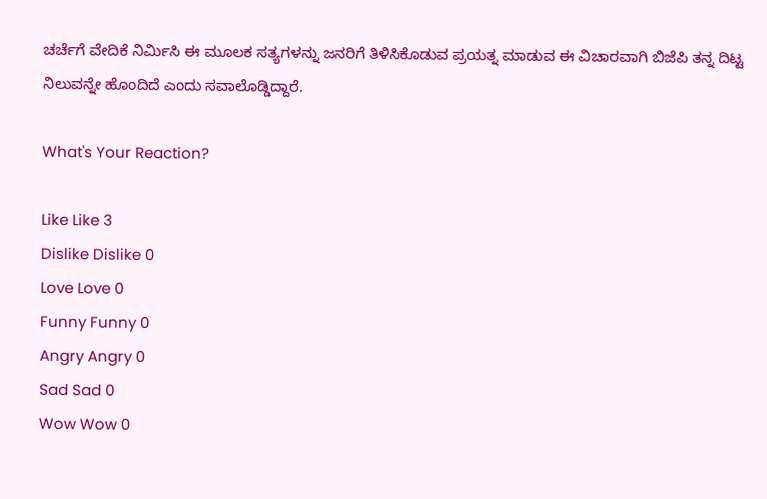ಚರ್ಚೆಗೆ ವೇದಿಕೆ ನಿರ್ಮಿಸಿ ಈ ಮೂಲಕ ಸತ್ಯಗಳನ್ನು ಜನರಿಗೆ ತಿಳಿಸಿಕೊಡುವ ಪ್ರಯತ್ನ ಮಾಡುವ ಈ ವಿಚಾರವಾಗಿ ಬಿಜೆಪಿ ತನ್ನ ದಿಟ್ಟ ನಿಲುವನ್ನೇ ಹೊಂದಿದೆ ಎಂದು ಸವಾಲೊಡ್ಡಿದ್ದಾರೆ.

What's Your Reaction?

Like Like 3
Dislike Dislike 0
Love Love 0
Funny Funny 0
Angry Angry 0
Sad Sad 0
Wow Wow 0